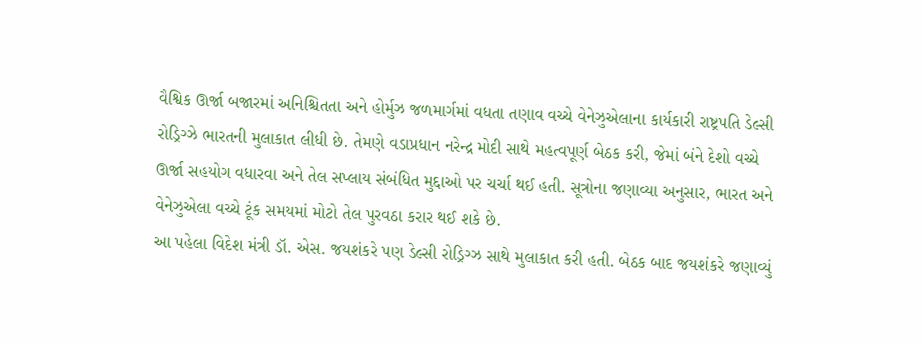વૈશ્વિક ઊર્જા બજારમાં અનિશ્ચિતતા અને હોર્મુઝ જળમાર્ગમાં વધતા તણાવ વચ્ચે વેનેઝુએલાના કાર્યકારી રાષ્ટ્રપતિ ડેલ્સી રોડ્રિગ્ઝે ભારતની મુલાકાત લીધી છે. તેમણે વડાપ્રધાન નરેન્દ્ર મોદી સાથે મહત્વપૂર્ણ બેઠક કરી, જેમાં બંને દેશો વચ્ચે ઊર્જા સહયોગ વધારવા અને તેલ સપ્લાય સંબંધિત મુદ્દાઓ પર ચર્ચા થઈ હતી. સૂત્રોના જણાવ્યા અનુસાર, ભારત અને વેનેઝુએલા વચ્ચે ટૂંક સમયમાં મોટો તેલ પુરવઠા કરાર થઈ શકે છે.
આ પહેલા વિદેશ મંત્રી ડૉ. એસ. જયશંકરે પણ ડેલ્સી રોડ્રિગ્ઝ સાથે મુલાકાત કરી હતી. બેઠક બાદ જયશંકરે જણાવ્યું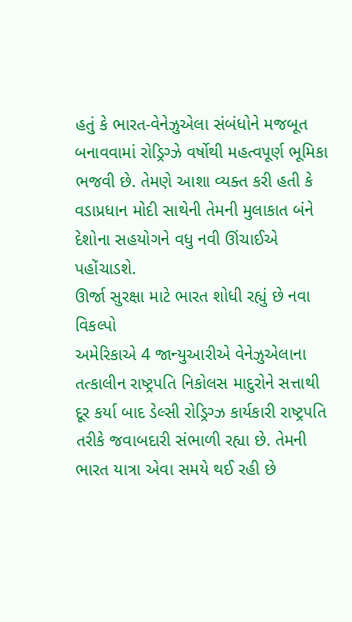હતું કે ભારત-વેનેઝુએલા સંબંધોને મજબૂત બનાવવામાં રોડ્રિગ્ઝે વર્ષોથી મહત્વપૂર્ણ ભૂમિકા ભજવી છે. તેમણે આશા વ્યક્ત કરી હતી કે વડાપ્રધાન મોદી સાથેની તેમની મુલાકાત બંને દેશોના સહયોગને વધુ નવી ઊંચાઈએ પહોંચાડશે.
ઊર્જા સુરક્ષા માટે ભારત શોધી રહ્યું છે નવા વિકલ્પો
અમેરિકાએ 4 જાન્યુઆરીએ વેનેઝુએલાના તત્કાલીન રાષ્ટ્રપતિ નિકોલસ માદુરોને સત્તાથી દૂર કર્યા બાદ ડેલ્સી રોડ્રિગ્ઝ કાર્યકારી રાષ્ટ્રપતિ તરીકે જવાબદારી સંભાળી રહ્યા છે. તેમની ભારત યાત્રા એવા સમયે થઈ રહી છે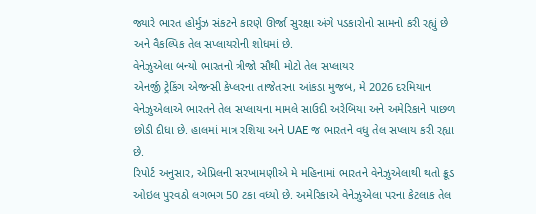જ્યારે ભારત હોર્મુઝ સંકટને કારણે ઊર્જા સુરક્ષા અંગે પડકારોનો સામનો કરી રહ્યું છે અને વૈકલ્પિક તેલ સપ્લાયરોની શોધમાં છે.
વેનેઝુએલા બન્યો ભારતનો ત્રીજો સૌથી મોટો તેલ સપ્લાયર
એનર્જી ટ્રેકિંગ એજન્સી કેપ્લરના તાજેતરના આંકડા મુજબ, મે 2026 દરમિયાન વેનેઝુએલાએ ભારતને તેલ સપ્લાયના મામલે સાઉદી અરેબિયા અને અમેરિકાને પાછળ છોડી દીધા છે. હાલમાં માત્ર રશિયા અને UAE જ ભારતને વધુ તેલ સપ્લાય કરી રહ્યા છે.
રિપોર્ટ અનુસાર, એપ્રિલની સરખામણીએ મે મહિનામાં ભારતને વેનેઝુએલાથી થતો ક્રૂડ ઓઇલ પુરવઠો લગભગ 50 ટકા વધ્યો છે. અમેરિકાએ વેનેઝુએલા પરના કેટલાક તેલ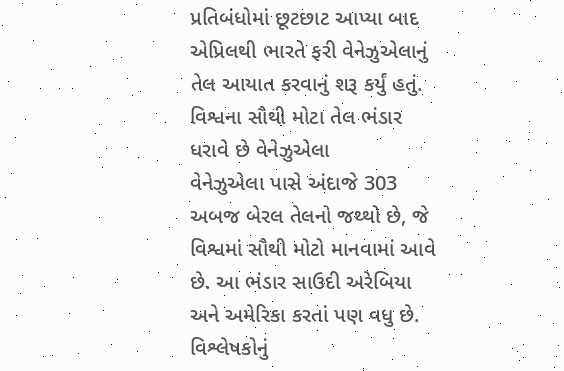પ્રતિબંધોમાં છૂટછાટ આપ્યા બાદ એપ્રિલથી ભારતે ફરી વેનેઝુએલાનું તેલ આયાત કરવાનું શરૂ કર્યું હતું.
વિશ્વના સૌથી મોટા તેલ ભંડાર ધરાવે છે વેનેઝુએલા
વેનેઝુએલા પાસે અંદાજે 303 અબજ બેરલ તેલનો જથ્થો છે, જે વિશ્વમાં સૌથી મોટો માનવામાં આવે છે. આ ભંડાર સાઉદી અરેબિયા અને અમેરિકા કરતાં પણ વધુ છે. વિશ્લેષકોનું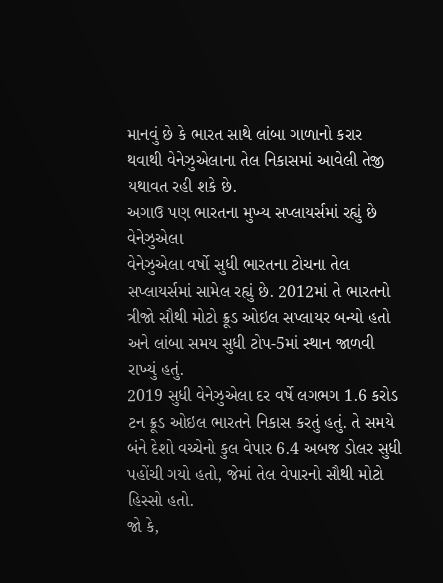માનવું છે કે ભારત સાથે લાંબા ગાળાનો કરાર થવાથી વેનેઝુએલાના તેલ નિકાસમાં આવેલી તેજી યથાવત રહી શકે છે.
અગાઉ પણ ભારતના મુખ્ય સપ્લાયર્સમાં રહ્યું છે વેનેઝુએલા
વેનેઝુએલા વર્ષો સુધી ભારતના ટોચના તેલ સપ્લાયર્સમાં સામેલ રહ્યું છે. 2012માં તે ભારતનો ત્રીજો સૌથી મોટો ક્રૂડ ઓઇલ સપ્લાયર બન્યો હતો અને લાંબા સમય સુધી ટોપ-5માં સ્થાન જાળવી રાખ્યું હતું.
2019 સુધી વેનેઝુએલા દર વર્ષે લગભગ 1.6 કરોડ ટન ક્રૂડ ઓઇલ ભારતને નિકાસ કરતું હતું. તે સમયે બંને દેશો વચ્ચેનો કુલ વેપાર 6.4 અબજ ડોલર સુધી પહોંચી ગયો હતો, જેમાં તેલ વેપારનો સૌથી મોટો હિસ્સો હતો.
જો કે,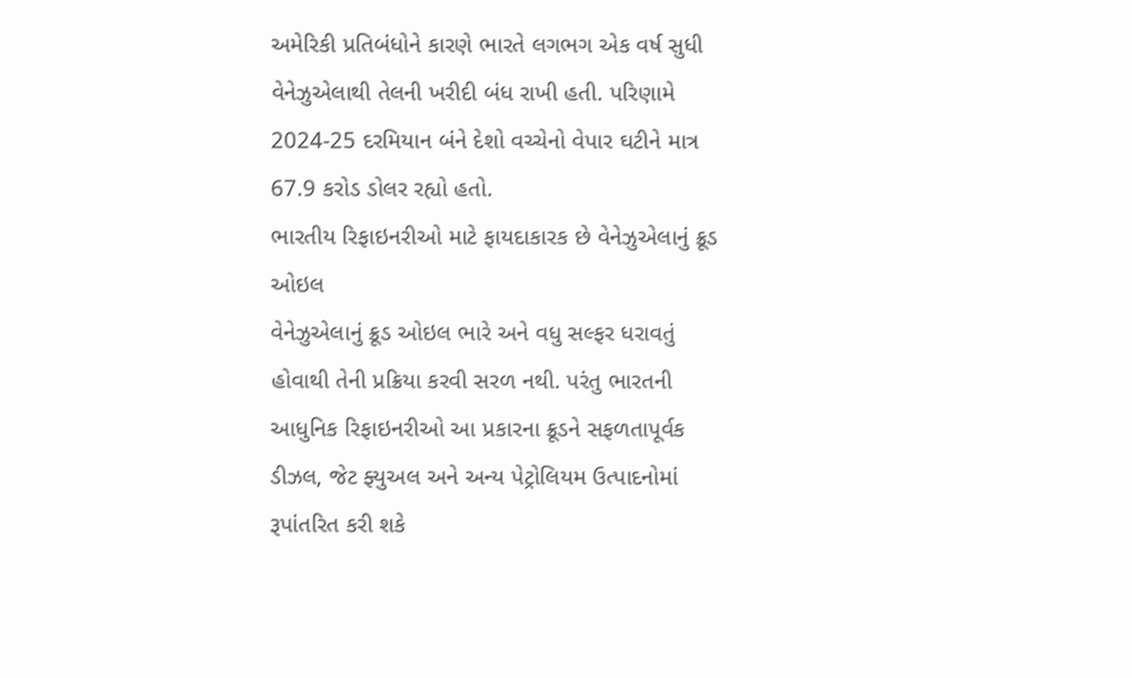અમેરિકી પ્રતિબંધોને કારણે ભારતે લગભગ એક વર્ષ સુધી વેનેઝુએલાથી તેલની ખરીદી બંધ રાખી હતી. પરિણામે 2024-25 દરમિયાન બંને દેશો વચ્ચેનો વેપાર ઘટીને માત્ર 67.9 કરોડ ડોલર રહ્યો હતો.
ભારતીય રિફાઇનરીઓ માટે ફાયદાકારક છે વેનેઝુએલાનું ક્રૂડ ઓઇલ
વેનેઝુએલાનું ક્રૂડ ઓઇલ ભારે અને વધુ સલ્ફર ધરાવતું હોવાથી તેની પ્રક્રિયા કરવી સરળ નથી. પરંતુ ભારતની આધુનિક રિફાઇનરીઓ આ પ્રકારના ક્રૂડને સફળતાપૂર્વક ડીઝલ, જેટ ફ્યુઅલ અને અન્ય પેટ્રોલિયમ ઉત્પાદનોમાં રૂપાંતરિત કરી શકે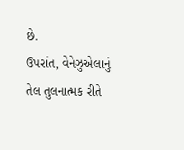છે.
ઉપરાંત, વેનેઝુએલાનું તેલ તુલનાત્મક રીતે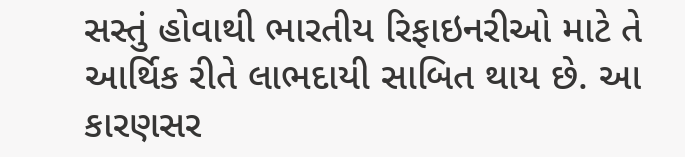સસ્તું હોવાથી ભારતીય રિફાઇનરીઓ માટે તે આર્થિક રીતે લાભદાયી સાબિત થાય છે. આ કારણસર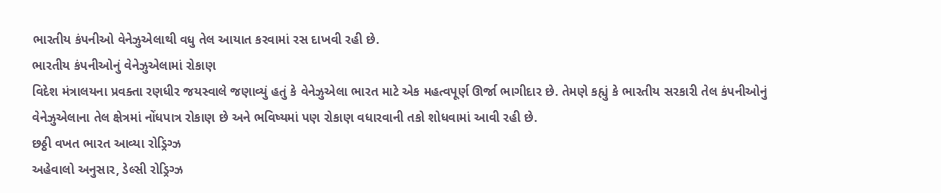ભારતીય કંપનીઓ વેનેઝુએલાથી વધુ તેલ આયાત કરવામાં રસ દાખવી રહી છે.
ભારતીય કંપનીઓનું વેનેઝુએલામાં રોકાણ
વિદેશ મંત્રાલયના પ્રવક્તા રણધીર જયસ્વાલે જણાવ્યું હતું કે વેનેઝુએલા ભારત માટે એક મહત્વપૂર્ણ ઊર્જા ભાગીદાર છે. તેમણે કહ્યું કે ભારતીય સરકારી તેલ કંપનીઓનું વેનેઝુએલાના તેલ ક્ષેત્રમાં નોંધપાત્ર રોકાણ છે અને ભવિષ્યમાં પણ રોકાણ વધારવાની તકો શોધવામાં આવી રહી છે.
છઠ્ઠી વખત ભારત આવ્યા રોડ્રિગ્ઝ
અહેવાલો અનુસાર, ડેલ્સી રોડ્રિગ્ઝ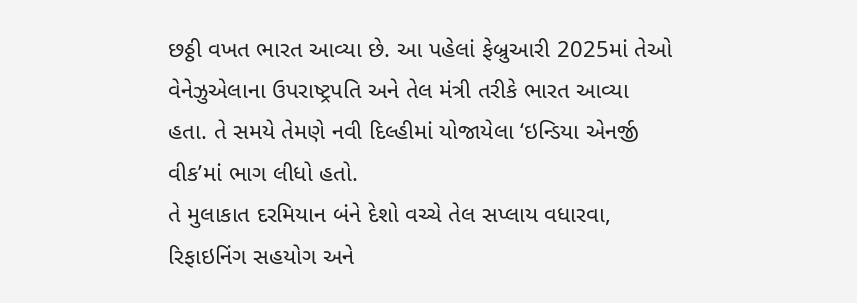છઠ્ઠી વખત ભારત આવ્યા છે. આ પહેલાં ફેબ્રુઆરી 2025માં તેઓ વેનેઝુએલાના ઉપરાષ્ટ્રપતિ અને તેલ મંત્રી તરીકે ભારત આવ્યા હતા. તે સમયે તેમણે નવી દિલ્હીમાં યોજાયેલા ‘ઇન્ડિયા એનર્જી વીક’માં ભાગ લીધો હતો.
તે મુલાકાત દરમિયાન બંને દેશો વચ્ચે તેલ સપ્લાય વધારવા, રિફાઇનિંગ સહયોગ અને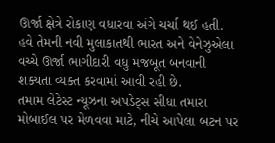ઊર્જા ક્ષેત્રે રોકાણ વધારવા અંગે ચર્ચા થઈ હતી. હવે તેમની નવી મુલાકાતથી ભારત અને વેનેઝુએલા વચ્ચે ઊર્જા ભાગીદારી વધુ મજબૂત બનવાની શક્યતા વ્યક્ત કરવામાં આવી રહી છે.
તમામ લેટેસ્ટ ન્યૂઝના અપડેટ્સ સીધા તમારા મોબાઈલ પર મેળવવા માટે, નીચે આપેલા બટન પર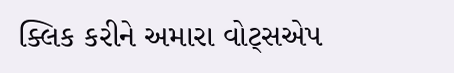ક્લિક કરીને અમારા વોટ્સએપ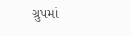ગ્રુપમાં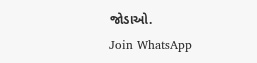જોડાઓ.
Join WhatsApp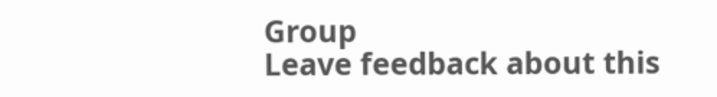Group
Leave feedback about this